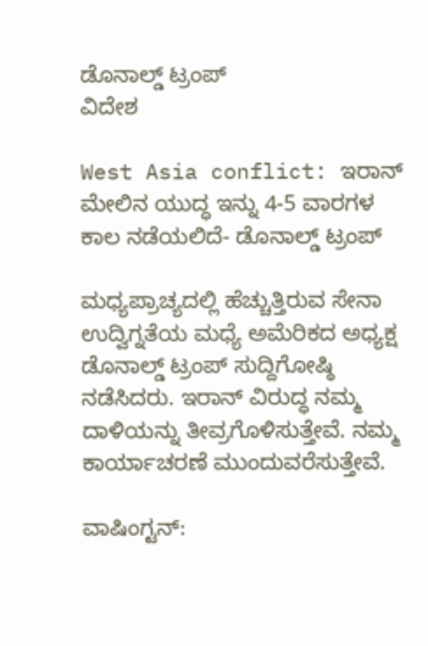ಡೊನಾಲ್ಡ್ ಟ್ರಂಪ್
ವಿದೇಶ

West Asia conflict: ಇರಾನ್ ಮೇಲಿನ ಯುದ್ಧ ಇನ್ನು 4-5 ವಾರಗಳ ಕಾಲ ನಡೆಯಲಿದೆ- ಡೊನಾಲ್ಡ್ ಟ್ರಂಪ್

ಮಧ್ಯಪ್ರಾಚ್ಯದಲ್ಲಿ ಹೆಚ್ಚುತ್ತಿರುವ ಸೇನಾ ಉದ್ವಿಗ್ನತೆಯ ಮಧ್ಯೆ ಅಮೆರಿಕದ ಅಧ್ಯಕ್ಷ ಡೊನಾಲ್ಡ್ ಟ್ರಂಪ್ ಸುದ್ದಿಗೋಷ್ಠಿ ನಡೆಸಿದರು. ಇರಾನ್ ವಿರುದ್ಧ ನಮ್ಮ ದಾಳಿಯನ್ನು ತೀವ್ರಗೊಳಿಸುತ್ತೇವೆ. ನಮ್ಮ ಕಾರ್ಯಾಚರಣೆ ಮುಂದುವರೆಸುತ್ತೇವೆ.

ವಾಷಿಂಗ್ಟನ್: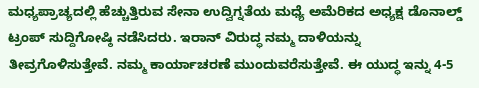ಮಧ್ಯಪ್ರಾಚ್ಯದಲ್ಲಿ ಹೆಚ್ಚುತ್ತಿರುವ ಸೇನಾ ಉದ್ವಿಗ್ನತೆಯ ಮಧ್ಯೆ ಅಮೆರಿಕದ ಅಧ್ಯಕ್ಷ ಡೊನಾಲ್ಡ್ ಟ್ರಂಪ್ ಸುದ್ದಿಗೋಷ್ಠಿ ನಡೆಸಿದರು. ಇರಾನ್ ವಿರುದ್ಧ ನಮ್ಮ ದಾಳಿಯನ್ನು ತೀವ್ರಗೊಳಿಸುತ್ತೇವೆ. ನಮ್ಮ ಕಾರ್ಯಾಚರಣೆ ಮುಂದುವರೆಸುತ್ತೇವೆ. ಈ ಯುದ್ಧ ಇನ್ನು 4-5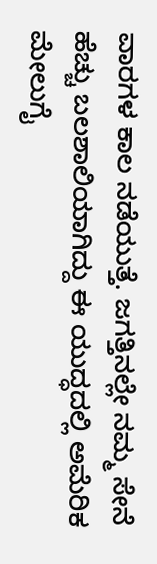ವಾರಗಳ ಕಾಲ ನಡೆಯುತ್ತೆ. ಜಗತ್ತಿನಲ್ಲೇ ನಮ್ಮ ಸೇನೆ ಹೆಚ್ಚು ಬಲಶಾಲಿಯಾಗಿದ್ದು ಈ ಯುದ್ಧದಲ್ಲಿ ಅಮೆರಿಕ ಮೇಲುಗೈ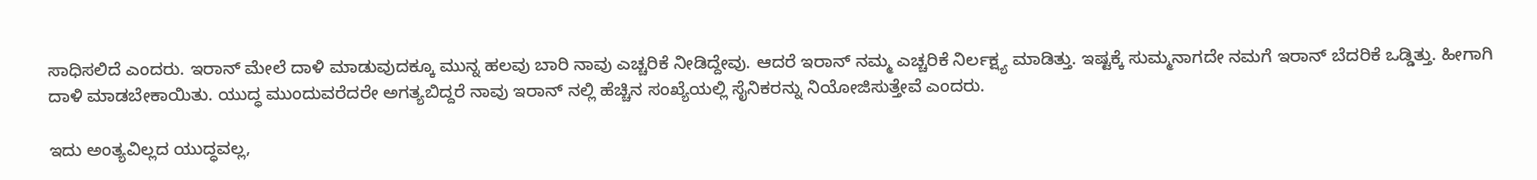ಸಾಧಿಸಲಿದೆ ಎಂದರು. ಇರಾನ್ ಮೇಲೆ ದಾಳಿ ಮಾಡುವುದಕ್ಕೂ ಮುನ್ನ ಹಲವು ಬಾರಿ ನಾವು ಎಚ್ಚರಿಕೆ ನೀಡಿದ್ದೇವು. ಆದರೆ ಇರಾನ್ ನಮ್ಮ ಎಚ್ಚರಿಕೆ ನಿರ್ಲಕ್ಷ್ಯ ಮಾಡಿತ್ತು. ಇಷ್ಟಕ್ಕೆ ಸುಮ್ಮನಾಗದೇ ನಮಗೆ ಇರಾನ್ ಬೆದರಿಕೆ ಒಡ್ಡಿತ್ತು. ಹೀಗಾಗಿ ದಾಳಿ ಮಾಡಬೇಕಾಯಿತು. ಯುದ್ಧ ಮುಂದುವರೆದರೇ ಅಗತ್ಯಬಿದ್ದರೆ ನಾವು ಇರಾನ್ ನಲ್ಲಿ ಹೆಚ್ಚಿನ ಸಂಖ್ಯೆಯಲ್ಲಿ ಸೈನಿಕರನ್ನು ನಿಯೋಜಿಸುತ್ತೇವೆ ಎಂದರು.

ಇದು ಅಂತ್ಯವಿಲ್ಲದ ಯುದ್ಧವಲ್ಲ,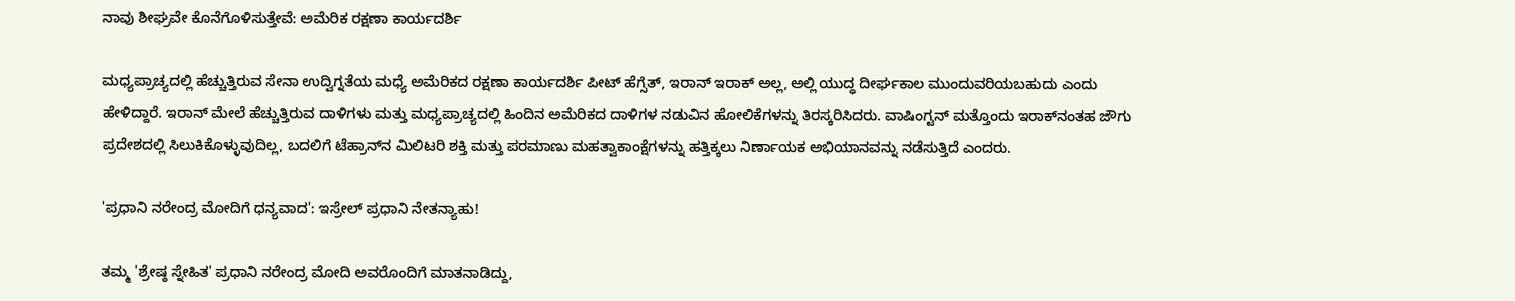ನಾವು ಶೀಘ್ರವೇ ಕೊನೆಗೊಳಿಸುತ್ತೇವೆ: ಅಮೆರಿಕ ರಕ್ಷಣಾ ಕಾರ್ಯದರ್ಶಿ

ಮಧ್ಯಪ್ರಾಚ್ಯದಲ್ಲಿ ಹೆಚ್ಚುತ್ತಿರುವ ಸೇನಾ ಉದ್ವಿಗ್ನತೆಯ ಮಧ್ಯೆ ಅಮೆರಿಕದ ರಕ್ಷಣಾ ಕಾರ್ಯದರ್ಶಿ ಪೀಟ್ ಹೆಗ್ಸೆತ್, ಇರಾನ್ ಇರಾಕ್ ಅಲ್ಲ, ಅಲ್ಲಿ ಯುದ್ಧ ದೀರ್ಘಕಾಲ ಮುಂದುವರಿಯಬಹುದು ಎಂದು ಹೇಳಿದ್ದಾರೆ. ಇರಾನ್ ಮೇಲೆ ಹೆಚ್ಚುತ್ತಿರುವ ದಾಳಿಗಳು ಮತ್ತು ಮಧ್ಯಪ್ರಾಚ್ಯದಲ್ಲಿ ಹಿಂದಿನ ಅಮೆರಿಕದ ದಾಳಿಗಳ ನಡುವಿನ ಹೋಲಿಕೆಗಳನ್ನು ತಿರಸ್ಕರಿಸಿದರು. ವಾಷಿಂಗ್ಟನ್ ಮತ್ತೊಂದು ಇರಾಕ್‌ನಂತಹ ಜೌಗು ಪ್ರದೇಶದಲ್ಲಿ ಸಿಲುಕಿಕೊಳ್ಳುವುದಿಲ್ಲ, ಬದಲಿಗೆ ಟೆಹ್ರಾನ್‌ನ ಮಿಲಿಟರಿ ಶಕ್ತಿ ಮತ್ತು ಪರಮಾಣು ಮಹತ್ವಾಕಾಂಕ್ಷೆಗಳನ್ನು ಹತ್ತಿಕ್ಕಲು ನಿರ್ಣಾಯಕ ಅಭಿಯಾನವನ್ನು ನಡೆಸುತ್ತಿದೆ ಎಂದರು.

'ಪ್ರಧಾನಿ ನರೇಂದ್ರ ಮೋದಿಗೆ ಧನ್ಯವಾದ': ಇಸ್ರೇಲ್ ಪ್ರಧಾನಿ ನೇತನ್ಯಾಹು!

ತಮ್ಮ 'ಶ್ರೇಷ್ಠ ಸ್ನೇಹಿತ' ಪ್ರಧಾನಿ ನರೇಂದ್ರ ಮೋದಿ ಅವರೊಂದಿಗೆ ಮಾತನಾಡಿದ್ದು,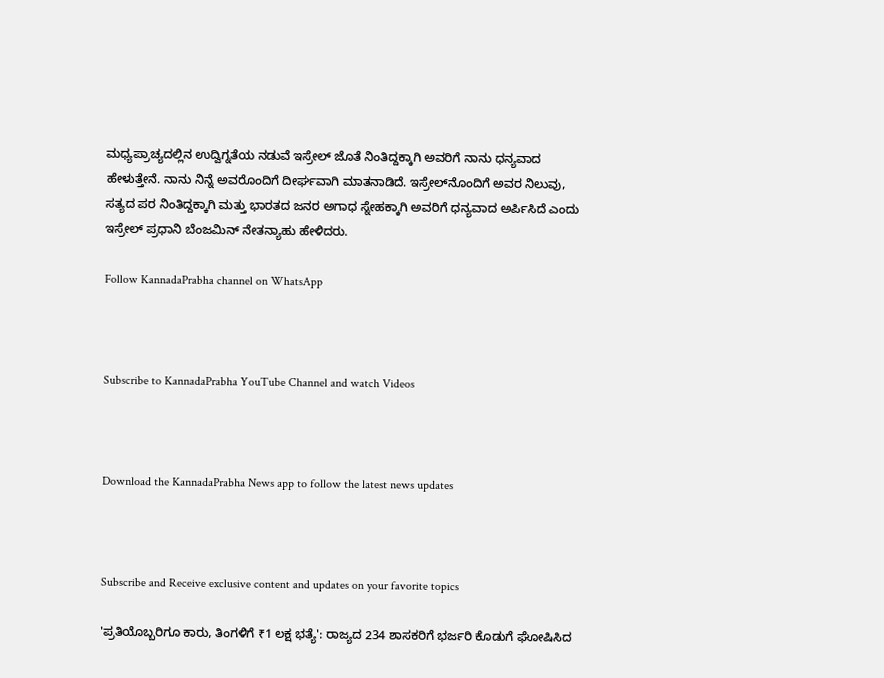ಮಧ್ಯಪ್ರಾಚ್ಯದಲ್ಲಿನ ಉದ್ವಿಗ್ನತೆಯ ನಡುವೆ ಇಸ್ರೇಲ್ ಜೊತೆ ನಿಂತಿದ್ದಕ್ಕಾಗಿ ಅವರಿಗೆ ನಾನು ಧನ್ಯವಾದ ಹೇಳುತ್ತೇನೆ. ನಾನು ನಿನ್ನೆ ಅವರೊಂದಿಗೆ ದೀರ್ಘವಾಗಿ ಮಾತನಾಡಿದೆ. ಇಸ್ರೇಲ್‌ನೊಂದಿಗೆ ಅವರ ನಿಲುವು, ಸತ್ಯದ ಪರ ನಿಂತಿದ್ದಕ್ಕಾಗಿ ಮತ್ತು ಭಾರತದ ಜನರ ಅಗಾಧ ಸ್ನೇಹಕ್ಕಾಗಿ ಅವರಿಗೆ ಧನ್ಯವಾದ ಅರ್ಪಿಸಿದೆ ಎಂದು ಇಸ್ರೇಲ್ ಪ್ರಧಾನಿ ಬೆಂಜಮಿನ್ ನೇತನ್ಯಾಹು ಹೇಳಿದರು.

Follow KannadaPrabha channel on WhatsApp



Subscribe to KannadaPrabha YouTube Channel and watch Videos



Download the KannadaPrabha News app to follow the latest news updates



Subscribe and Receive exclusive content and updates on your favorite topics

'ಪ್ರತಿಯೊಬ್ಬರಿಗೂ ಕಾರು, ತಿಂಗಳಿಗೆ ₹1 ಲಕ್ಷ ಭತ್ಯೆ': ರಾಜ್ಯದ 234 ಶಾಸಕರಿಗೆ ಭರ್ಜರಿ ಕೊಡುಗೆ ಘೋಷಿಸಿದ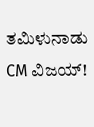ತಮಿಳುನಾಡು CM ವಿಜಯ್!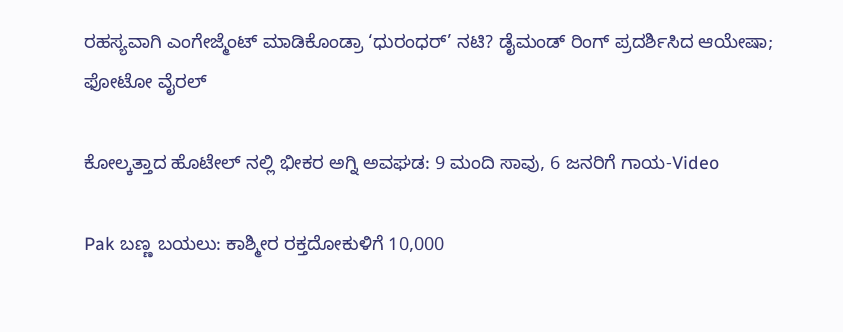ರಹಸ್ಯವಾಗಿ ಎಂಗೇಜ್ಮೆಂಟ್ ಮಾಡಿಕೊಂಡ್ರಾ ‘ಧುರಂಧರ್’ ನಟಿ? ಡೈಮಂಡ್ ರಿಂಗ್ ಪ್ರದರ್ಶಿಸಿದ ಆಯೇಷಾ; ಫೋಟೋ ವೈರಲ್

ಕೋಲ್ಕತ್ತಾದ ಹೊಟೇಲ್ ನಲ್ಲಿ ಭೀಕರ ಅಗ್ನಿ ಅವಘಡ: 9 ಮಂದಿ ಸಾವು, 6 ಜನರಿಗೆ ಗಾಯ-Video

Pak ಬಣ್ಣ ಬಯಲು: ಕಾಶ್ಮೀರ ರಕ್ತದೋಕುಳಿಗೆ 10,000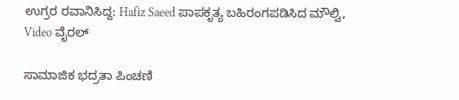ಉಗ್ರರ ರವಾನಿಸಿದ್ದ: Hafiz Saeed ಪಾಪಕೃತ್ಯ ಬಹಿರಂಗಪಡಿಸಿದ ಮೌಲ್ವಿ, Video ವೈರಲ್

ಸಾಮಾಜಿಕ ಭದ್ರತಾ ಪಿಂಚಣಿ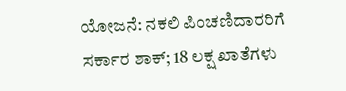ಯೋಜನೆ: ನಕಲಿ ಪಿಂಚಣಿದಾರರಿಗೆ ಸರ್ಕಾರ ಶಾಕ್; 18 ಲಕ್ಷ ಖಾತೆಗಳು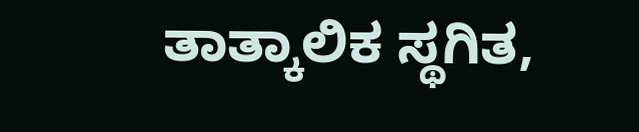ತಾತ್ಕಾಲಿಕ ಸ್ಥಗಿತ,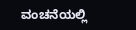ವಂಚನೆಯಲ್ಲಿ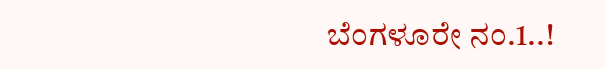ಬೆಂಗಳೂರೇ ನಂ.1..!